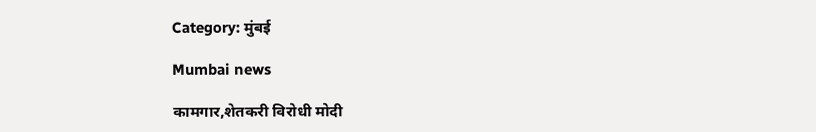Category: मुंबई

Mumbai news

कामगार,शेतकरी विरोधी मोदी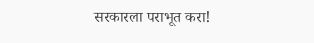सरकारला पराभूत करा!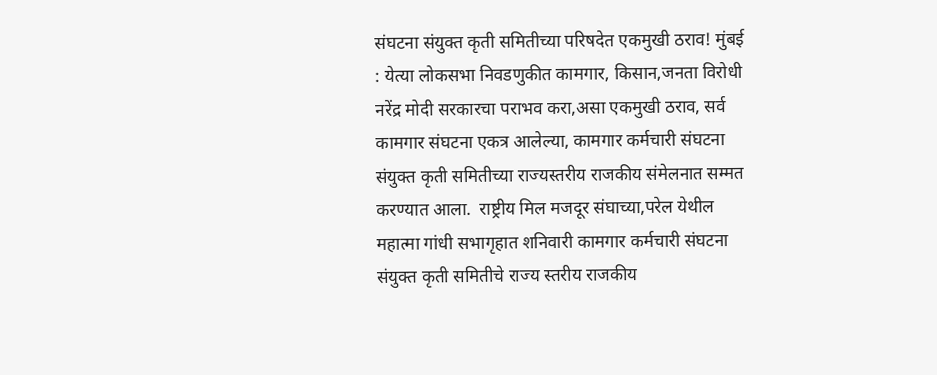संघटना संयुक्त कृती समितीच्या परिषदेत एकमुखी ठराव! मुंबई : येत्या लोकसभा निवडणुकीत कामगार, किसान,जनता विरोधी नरेंद्र मोदी सरकारचा पराभव करा,असा एकमुखी ठराव, सर्व कामगार संघटना एकत्र आलेल्या, कामगार कर्मचारी संघटना संयुक्त कृती समितीच्या राज्यस्तरीय राजकीय संमेलनात सम्मत करण्यात आला.  राष्ट्रीय मिल मजदूर संघाच्या,परेल येथील महात्मा गांधी सभागृहात शनिवारी कामगार कर्मचारी संघटना संयुक्त कृती समितीचे‌ राज्य स्तरीय राजकीय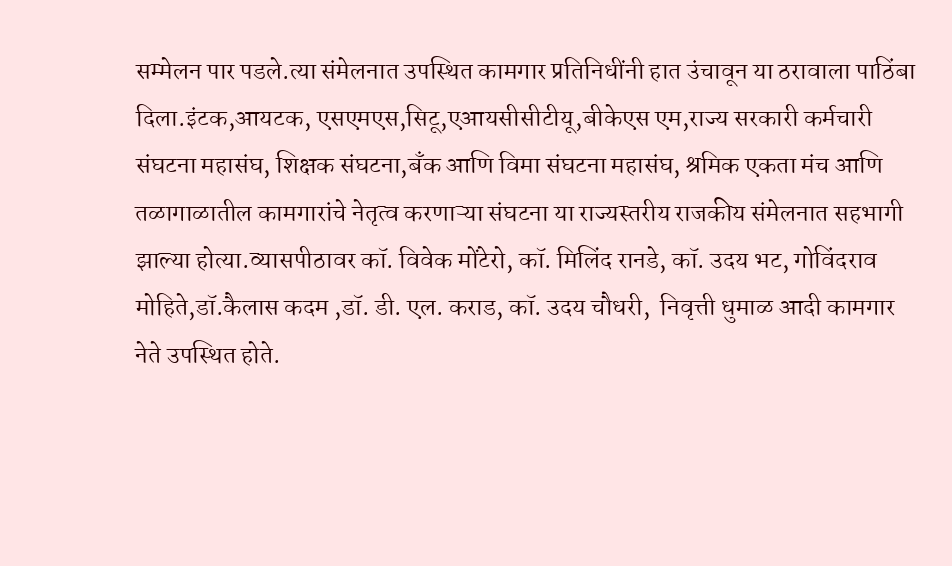सम्मेलन पार पडले.त्या संमेलनात उपस्थित कामगार प्रतिनिधींनी हात उंचावून या ठरावाला पाठिंबा दिला.इंटक,आयटक, एसएमएस,सिटू,एआयसीसीटीयू,बीकेएस एम,राज्य सरकारी कर्मचारी संघटना महासंघ, शिक्षक संघटना,बॅंक आणि विमा संघटना महासंघ, श्रमिक एकता मंच आणि तळागाळातील कामगारांचे‌ नेतृत्व करणाऱ्या संघटना या राज्यस्तरीय राजकीय संमेलनात सहभागी झाल्या होत्या.व्यासपीठावर कॉ. विवेक मोंटेरो, कॉ. मिलिंद रानडे, कॉ. उदय भट, गोविंदराव मोहिते,डॉ.कैलास कदम ,डॉ. डी. एल. कराड, कॉ. उदय चौधरी,  निवृत्ती धुमाळ आदी कामगार नेते उपस्थित होते.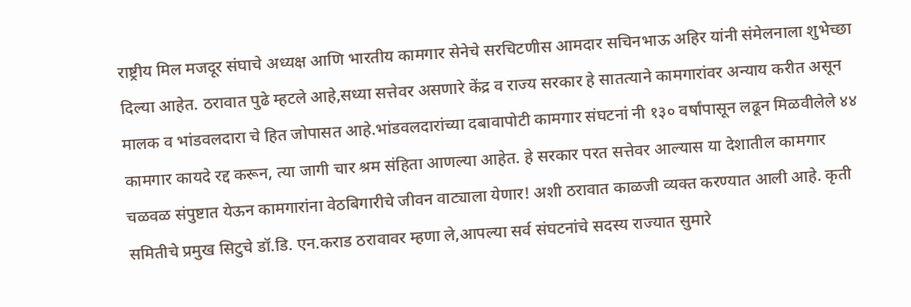राष्ट्रीय मिल मजदूर संघाचे अध्यक्ष आणि भारतीय कामगार सेनेचे सरचिटणीस आमदार सचिनभाऊ अहिर यांनी संमेलनाला शुभेच्छा दिल्या आहेत. ठरावात पुढे म्हटले आहे,सध्या सत्तेवर असणारे केंद्र व राज्य सरकार हे सातत्याने कामगारांवर अन्याय करीत असून मालक व भांडवलदारा चे हित जोपासत आहे.भांडवलदारांच्या दबावापोटी कामगार संघटनां नी १३० वर्षांपासून लढून मिळवीलेले ४४ कामगार कायदे रद्द करून, त्या जागी चार श्रम संहिता आणल्या आहेत. हे सरकार परत सत्तेवर आल्यास या देशातील कामगार चळवळ संपुष्टात येऊन कामगारांना वेठबिगारीचे जीवन वाट्याला येणार! अशी ठरावात काळजी व्यक्त करण्यात आली आहे. कृती समितीचे प्रमुख सिटुचे डॉ.डि. एन.कराड ठरावावर म्हणा ले,आपल्या सर्व संघटनांचे सदस्य राज्यात सुमारे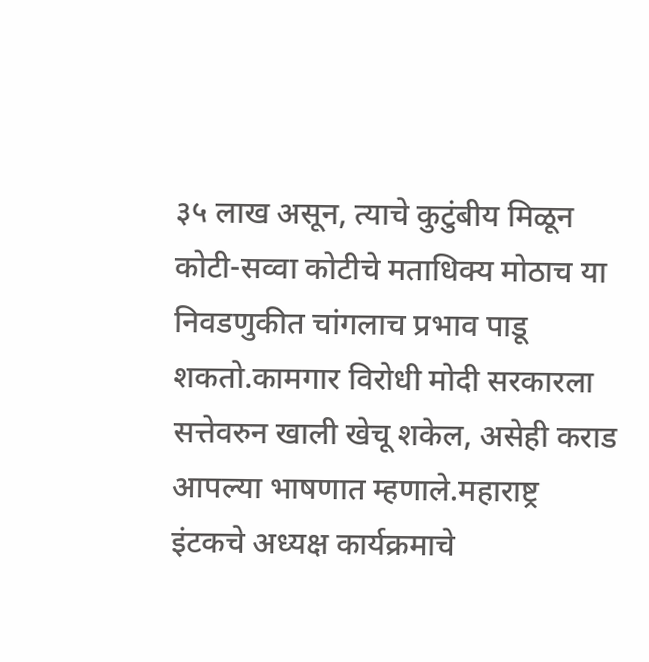३५ लाख असून, त्याचे कुटुंबीय मिळून कोटी-सव्वा कोटीचे मताधिक्य मोठाच या निवडणुकीत चांगलाच प्रभाव पाडू शकतो.कामगार विरोधी मोदी सरकारला सत्तेवरुन खाली खेचू शकेल, असेही कराड आपल्या भाषणात म्हणाले.महाराष्ट्र इंटकचे अध्यक्ष कार्यक्रमाचे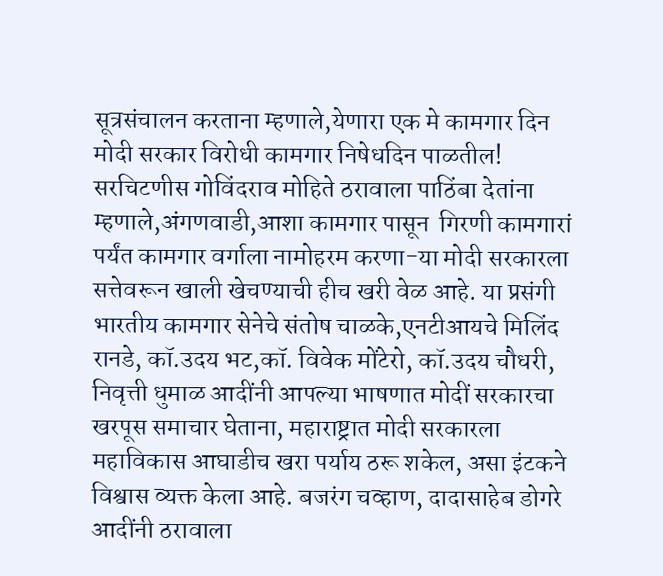सूत्रसंचालन करताना म्हणाले,येणारा एक मे कामगार दिन मोदी सरकार विरोधी कामगार निषेधदिन पाळतील! सरचिटणीस गोविंदराव मोहिते ठरावाला पाठिंबा देतांना म्हणाले,अंगणवाडी,आशा कामगार पासून  गिरणी कामगारां पर्यंत कामगार वर्गाला नामोहरम करणा-या मोदी सरकारला सत्तेवरून खाली खेचण्याची हीच खरी वेळ आहे. या प्रसंगी भारतीय कामगार सेनेचे संतोष चाळके,एनटीआयचे मिलिंद रानडे, कॉ.उदय भट,कॉ. विवेक मोंटेरो, कॉ.उदय चौधरी, निवृत्ती धुमाळ आदींनी आपल्या भाषणात मोदीं सरकारचा खरपूस समाचार घेताना, महाराष्ट्रात मोदी सरकारला  महाविकास आघाडीच खरा पर्याय ठरू शकेल, असा इंटकने विश्वास व्यक्त केला आहे. बजरंग चव्हाण, दादासाहेब डोगरे आदींनी ठरावाला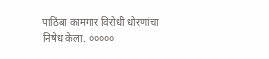पाठिंबा कामगार विरोधी धोरणांचा निषेध केला. ०००००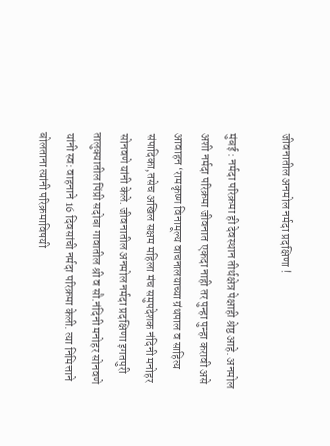जीवनातील अनमोल नर्मदा प्रदक्षिणा !

मुंबई : नर्मदा परिक्रमा ही देवस्थान तीर्थक्षेत्र पेक्षाही श्रेष्ठ आहे. अनमोल अशी नर्मदा परिक्रमा जीवनात एकदा नाही तर पुन्हा पुन्हा करावी असे आवाहन ‘रामकृष्ण विनामूल्य वाचनालयाच्या ग्रंथपाल व साहित्य संपादिका,तसेच अखिल सक्षम महिला मंच समुपदेशक नंदिनी मनोहर सोनवणे यांनी केले. जीवनातील अनमोल नर्मदा प्रदक्षिणा इगतपुरी तालुक्यातील पिंप्री सदोबा गावातील श्री व सौ.नंदिनी मनोहर सोनवणे यांनी स्व: वाहनाने 16 दिवसांची नर्मदा परिक्रमा केली. त्या निमित्ताने बोलताना त्यांनी परिक्रमाविषयी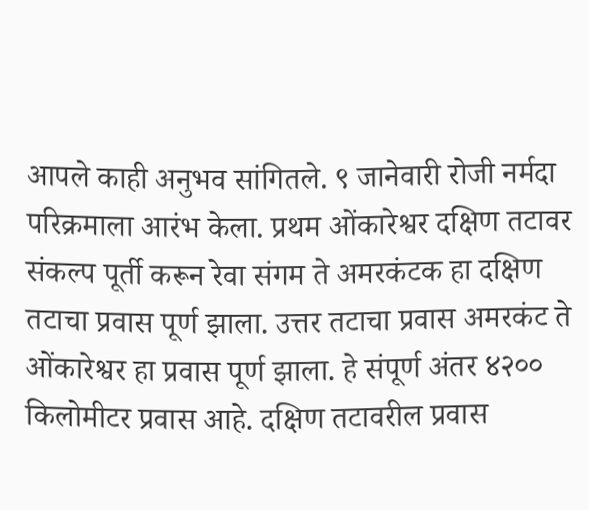आपले काही अनुभव सांगितले. ९ जानेवारी रोजी नर्मदा परिक्रमाला आरंभ केला. प्रथम ओंकारेश्वर दक्षिण तटावर संकल्प पूर्ती करून रेवा संगम ते अमरकंटक हा दक्षिण तटाचा प्रवास पूर्ण झाला. उत्तर तटाचा प्रवास अमरकंट ते ओंकारेश्वर हा प्रवास पूर्ण झाला. हे संपूर्ण अंतर ४२०० किलोमीटर प्रवास आहे. दक्षिण तटावरील प्रवास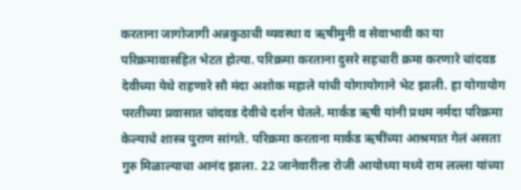करताना जागोजागी अन्नकुठाची व्यवस्था व ऋषीमुनी व सेवाभावी का या परिक्रमावासहित भेटत होत्या. परिक्रमा करताना दुसरे सहचारी क्रमा करणारे चांदवड देवीच्या येथे राहणारे सौ मंदा अशोक महाले यांची योगायोगाने भेट झाली. हा योगायोग परतीच्या प्रवासात चांदवड देवीचे दर्शन घेतले. मार्कंड ऋषी यांनी प्रथम नर्मदा परिक्रमा केल्याचे शास्त्र पुराण सांगते. परिक्रमा करताना मार्कंड ऋषींच्या आश्रमात गेलं असता गुरु मिळाल्याचा आनंद झाला. 22 जानेवारीला रोजी आयोध्या मध्ये राम लल्ला यांच्या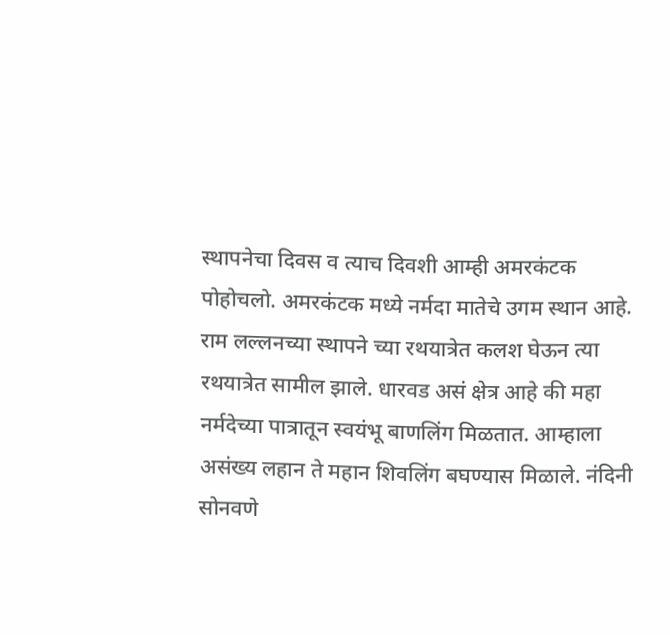स्थापनेचा दिवस व त्याच दिवशी आम्ही अमरकंटक पोहोचलो. अमरकंटक मध्ये नर्मदा मातेचे उगम स्थान आहे. राम लल्लनच्या स्थापने च्या रथयात्रेत कलश घेऊन त्या रथयात्रेत सामील झाले. धारवड असं क्षेत्र आहे की महा नर्मदेच्या पात्रातून स्वयंभू बाणलिंग मिळतात. आम्हाला असंख्य लहान ते महान शिवलिंग बघण्यास मिळाले. नंदिनी सोनवणे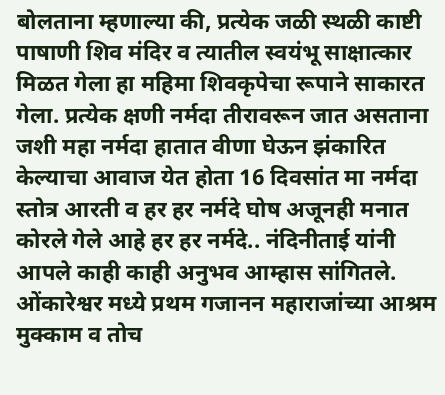बोलताना म्हणाल्या की, प्रत्येक जळी स्थळी काष्टी पाषाणी शिव मंदिर व त्यातील स्वयंभू साक्षात्कार मिळत गेला हा महिमा शिवकृपेचा रूपाने साकारत गेला. प्रत्येक क्षणी नर्मदा तीरावरून जात असताना जशी महा नर्मदा हातात वीणा घेऊन झंकारित केल्याचा आवाज येत होता 16 दिवसांत मा नर्मदा स्तोत्र आरती व हर हर नर्मदे घोष अजूनही मनात कोरले गेले आहे हर हर नर्मदे.. नंदिनीताई यांनी आपले काही काही अनुभव आम्हास सांगितले. ओंकारेश्वर मध्ये प्रथम गजानन महाराजांच्या आश्रम मुक्काम व तोच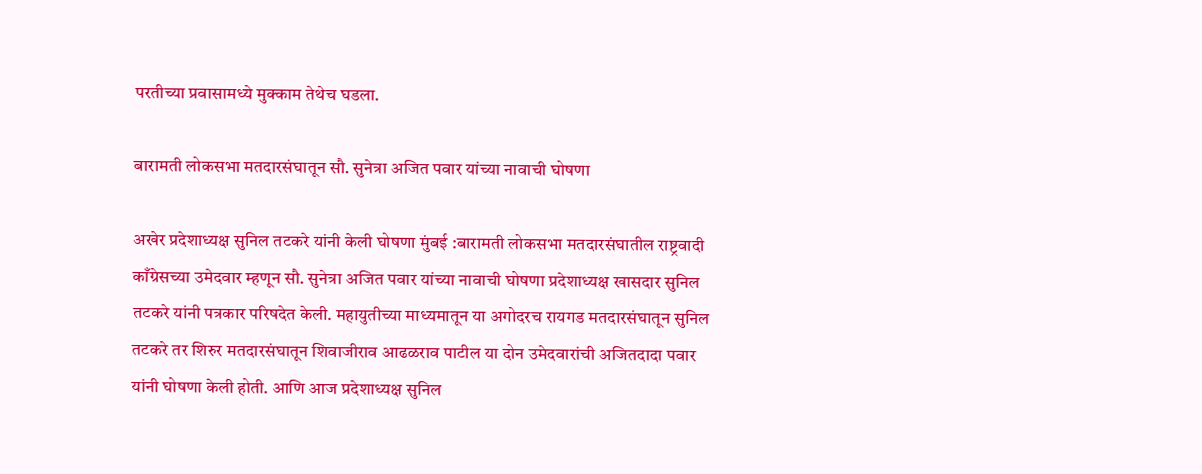परतीच्या प्रवासामध्ये मुक्काम तेथेच घडला.

बारामती लोकसभा मतदारसंघातून सौ. सुनेत्रा अजित पवार यांच्या नावाची घोषणा

अखेर प्रदेशाध्यक्ष सुनिल तटकरे यांनी केली घोषणा मुंबई :बारामती लोकसभा मतदारसंघातील राष्ट्रवादी काँग्रेसच्या उमेदवार म्हणून सौ. सुनेत्रा अजित पवार यांच्या नावाची घोषणा प्रदेशाध्यक्ष खासदार सुनिल तटकरे यांनी पत्रकार परिषदेत केली. महायुतीच्या माध्यमातून या अगोदरच रायगड मतदारसंघातून सुनिल तटकरे तर शिरुर मतदारसंघातून शिवाजीराव आढळराव पाटील या दोन उमेदवारांची अजितदादा पवार यांनी घोषणा केली होती. आणि आज प्रदेशाध्यक्ष सुनिल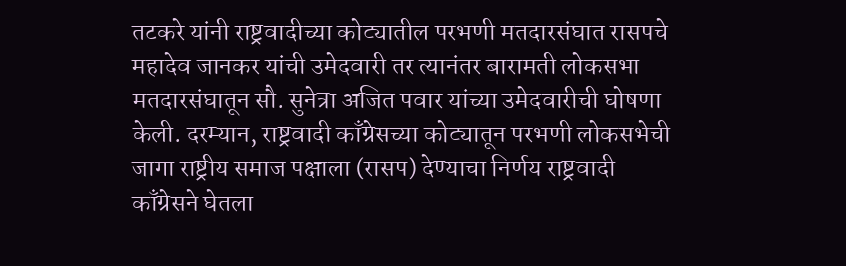तटकरे यांनी राष्ट्रवादीच्या कोट्यातील परभणी मतदारसंघात रासपचे महादेव जानकर यांची उमेदवारी तर त्यानंतर बारामती लोकसभा मतदारसंघातून सौ. सुनेत्रा अजित पवार यांच्या उमेदवारीची घोषणा केली. दरम्यान, राष्ट्रवादी काँग्रेसच्या कोट्यातून परभणी लोकसभेची जागा राष्ट्रीय समाज पक्षाला (रासप) देण्याचा निर्णय राष्ट्रवादी काँग्रेसने घेतला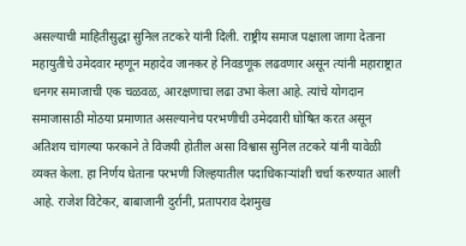असल्याची माहितीसुद्धा सुनिल तटकरे यांनी दिली. राष्ट्रीय समाज पक्षाला जागा देताना महायुतीचे उमेदवार म्हणून महादेव जानकर हे निवडणूक लढवणार असून त्यांनी महाराष्ट्रात धनगर समाजाची एक चळवळ, आरक्षणाचा लढा उभा केला आहे. त्यांचे योगदान समाजासाठी मोठया प्रमाणात असल्यानेच परभणीची उमेदवारी घोषित करत असून अतिशय चांगल्या फरकाने ते विजयी होतील असा विश्वास सुनिल तटकरे यांनी यावेळी व्यक्त केला. हा निर्णय घेताना परभणी जिल्हयातील पदाधिकाऱ्यांशी चर्चा करण्यात आली आहे. राजेश विटेकर, बाबाजानी दुर्रानी, प्रतापराव देशमुख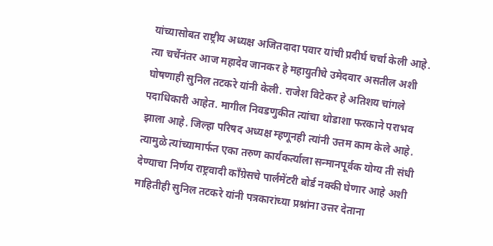यांच्यासोबत राष्ट्रीय अध्यक्ष अजितदादा पवार यांची प्रदीर्घ चर्चा केली आहे. त्या चर्चेनंतर आज महादेव जानकर हे महायुतीचे उमेदवार असतील अशी घोषणाही सुनिल तटकरे यांनी केली. राजेश विटेकर हे अतिशय चांगले पदाधिकारी आहेत. मागील निवडणुकीत त्यांचा थोडाशा फरकाने पराभव झाला आहे. जिल्हा परिषद अध्यक्ष म्हणूनही त्यांनी उत्तम काम केले आहे. त्यामुळे त्यांच्यामार्फत एका तरुण कार्यकर्त्याला सन्मानपूर्वक योग्य ती संधी देण्याचा निर्णय राष्ट्रवादी काँग्रेसचे पार्लमेंटरी बोर्ड नक्की घेणार आहे अशी माहितीही सुनिल तटकरे यांनी पत्रकारांच्या प्रश्नांना उत्तर देताना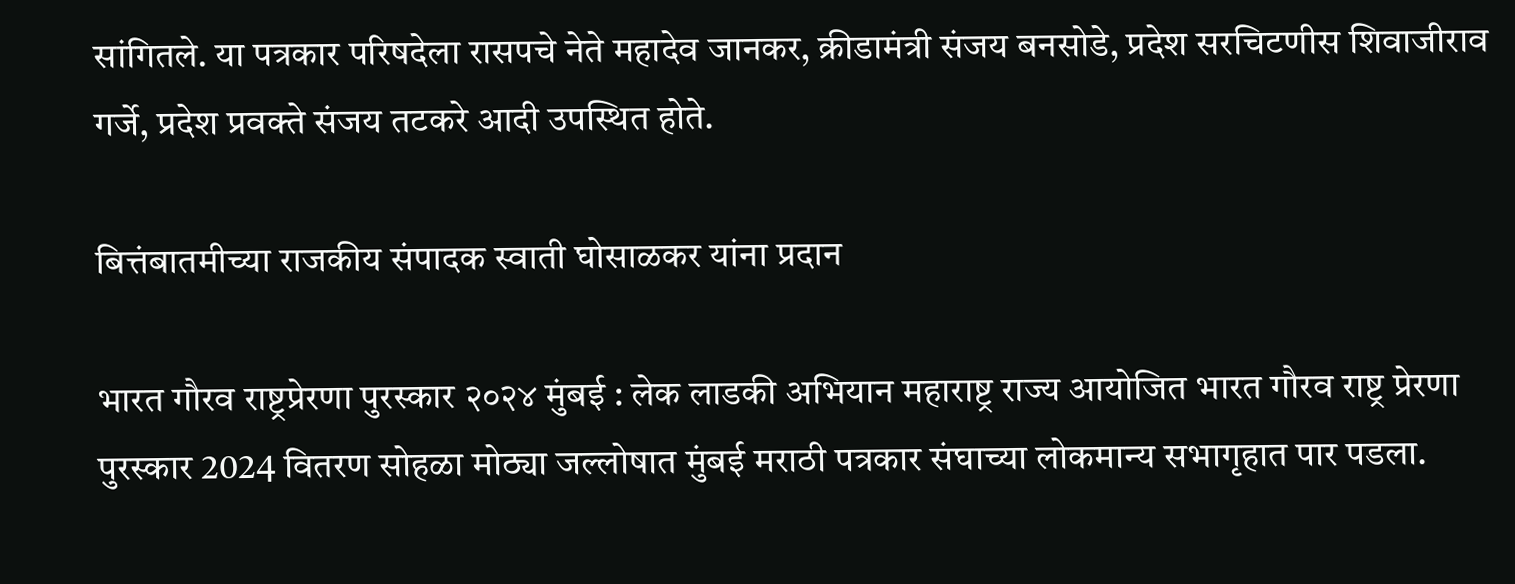सांगितले. या पत्रकार परिषदेला रासपचे नेते महादेव जानकर, क्रीडामंत्री संजय बनसोडे, प्रदेश सरचिटणीस शिवाजीराव गर्जे, प्रदेश प्रवक्ते संजय तटकरे आदी उपस्थित होते.

बित्तंबातमीच्या राजकीय संपादक स्वाती घोसाळकर यांना प्रदान

भारत गौरव राष्ट्रप्रेरणा पुरस्कार २०२४ मुंबई : लेक लाडकी अभियान महाराष्ट्र राज्य आयोजित भारत गौरव राष्ट्र प्रेरणा पुरस्कार 2024 वितरण सोहळा मोठ्या जल्लोषात मुंबई मराठी पत्रकार संघाच्या लोकमान्य सभागृहात पार पडला.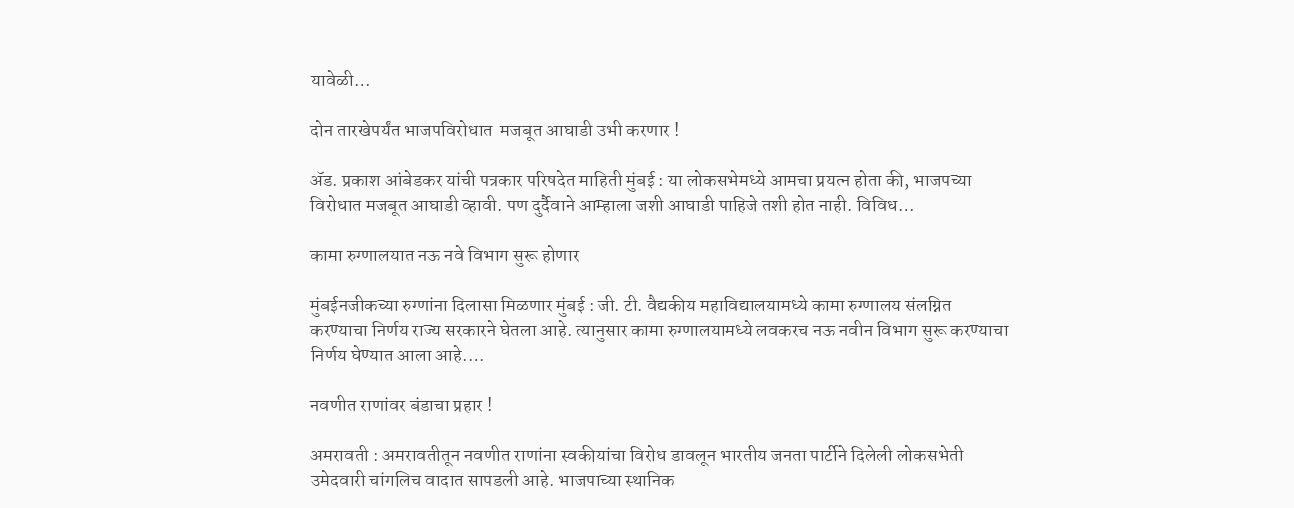यावेळी…

दोन तारखेपर्यंत भाजपविरोधात  मजबूत आघाडी उभी करणार !

ॲड. प्रकाश आंबेडकर यांची पत्रकार परिषदेत माहिती मुंबई : या लोकसभेमध्ये आमचा प्रयत्न होता की, भाजपच्या विरोधात मजबूत आघाडी व्हावी. पण दुर्दैवाने आम्हाला जशी आघाडी पाहिजे तशी होत नाही. विविध…

कामा रुग्णालयात नऊ नवे विभाग सुरू होणार

मुंबईनजीकच्या रुग्णांना दिलासा मिळणार मुंबई : जी. टी. वैद्यकीय महाविद्यालयामध्ये कामा रुग्णालय संलग्नित करण्याचा निर्णय राज्य सरकारने घेतला आहे. त्यानुसार कामा रुग्णालयामध्ये लवकरच नऊ नवीन विभाग सुरू करण्याचा निर्णय घेण्यात आला आहे.…

नवणीत राणांवर बंडाचा प्रहार !

अमरावती : अमरावतीतून नवणीत राणांना स्व‍कीयांचा विरोध डावलून भारतीय जनता पार्टीने दिलेली लोकसभेती उमेदवारी चांगलिच वादात सापडली आहे. भाजपाच्या स्थानिक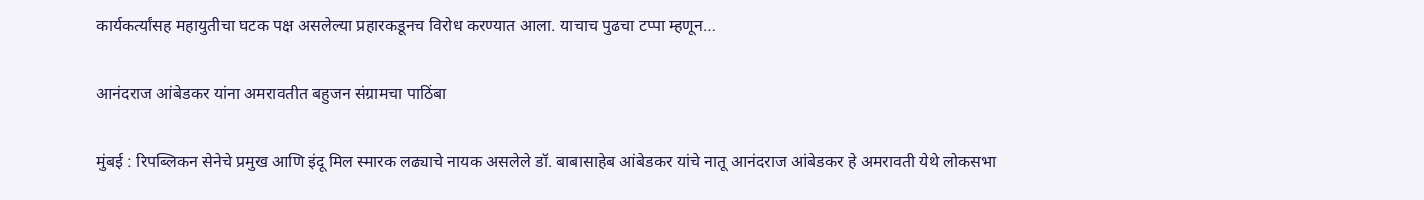कार्यकर्त्यांसह महायुतीचा घटक पक्ष असलेल्या प्रहारकडूनच विरोध करण्यात आला. याचाच पुढचा टप्पा म्हणून…

आनंदराज आंबेडकर यांना अमरावतीत बहुजन संग्रामचा पाठिंबा

मुंबई : रिपब्लिकन सेनेचे प्रमुख आणि इंदू मिल स्मारक लढ्याचे नायक असलेले डॉ. बाबासाहेब आंबेडकर यांचे नातू आनंदराज आंबेडकर हे अमरावती येथे लोकसभा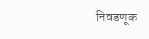निवडणूक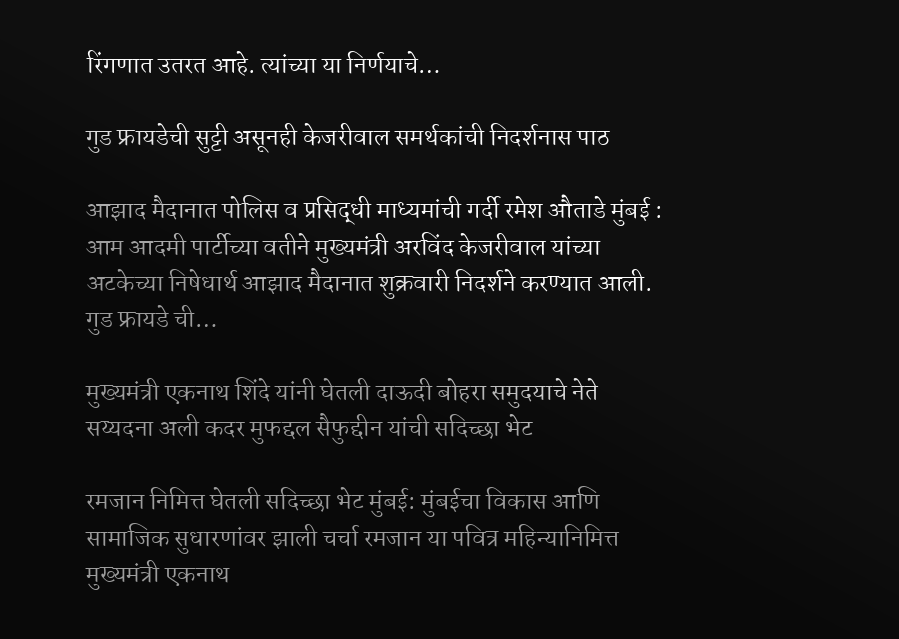रिंगणात उतरत आहे. त्यांच्या या निर्णयाचे…

गुड फ्रायडेची सुट्टी असूनही केजरीवाल समर्थकांची निदर्शनास पाठ

आझाद मैदानात पोलिस व प्रसिद्धी माध्यमांची गर्दी रमेश औताडे मुंबई : आम आदमी पार्टीच्या वतीने मुख्यमंत्री अरविंद केजरीवाल यांच्या अटकेच्या निषेधार्थ आझाद मैदानात शुक्रवारी निदर्शने करण्यात आली. गुड फ्रायडे ची…

मुख्यमंत्री एकनाथ शिंदे यांनी घेतली दाऊदी बोहरा समुदयाचे नेते सय्यदना अली कदर मुफद्दल सैफुद्दीन यांची सदिच्छा भेट

रमजान निमित्त घेतली सदिच्छा भेट मुंबई: मुंबईचा विकास आणि सामाजिक सुधारणांवर झाली चर्चा रमजान या पवित्र महिन्यानिमित्त मुख्यमंत्री एकनाथ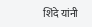शिंदे यांनी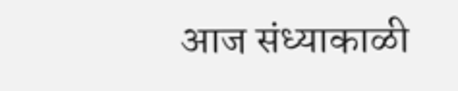आज संध्याकाळी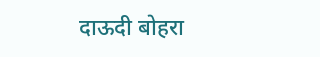दाऊदी बोहरा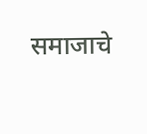समाजाचे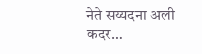नेते सय्यदना अली कदर…